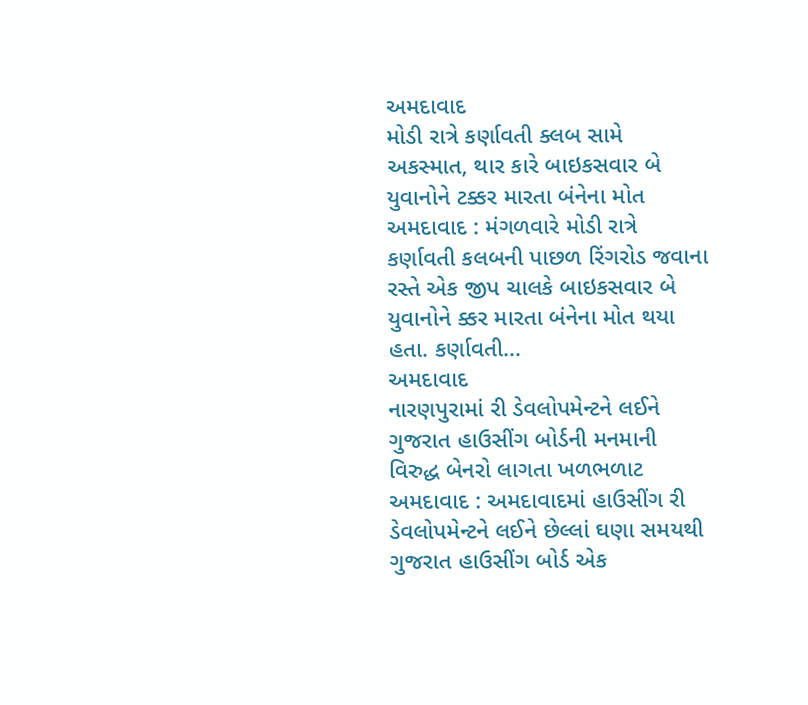અમદાવાદ
મોડી રાત્રે કર્ણાવતી ક્લબ સામે અકસ્માત, થાર કારે બાઇકસવાર બે યુવાનોને ટક્કર મારતા બંનેના મોત
અમદાવાદ : મંગળવારે મોડી રાત્રે કર્ણાવતી કલબની પાછળ રિંગરોડ જવાના રસ્તે એક જીપ ચાલકે બાઇકસવાર બે યુવાનોને ક્કર મારતા બંનેના મોત થયા હતા. કર્ણાવતી...
અમદાવાદ
નારણપુરામાં રી ડેવલોપમેન્ટને લઈને ગુજરાત હાઉસીંગ બોર્ડની મનમાની વિરુદ્ધ બેનરો લાગતા ખળભળાટ
અમદાવાદ : અમદાવાદમાં હાઉસીંગ રી ડેવલોપમેન્ટને લઈને છેલ્લાં ઘણા સમયથી ગુજરાત હાઉસીંગ બોર્ડ એક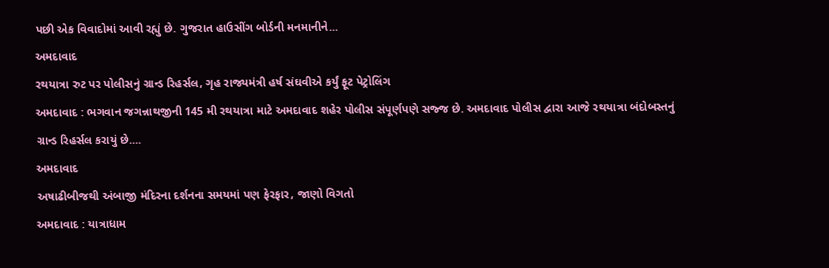પછી એક વિવાદોમાં આવી રહ્યું છે. ગુજરાત હાઉસીંગ બોર્ડની મનમાનીને...
અમદાવાદ
રથયાત્રા રુટ પર પોલીસનું ગ્રાન્ડ રિહર્સલ, ગૃહ રાજ્યમંત્રી હર્ષ સંઘવીએ કર્યું ફૂટ પેટ્રોલિંગ
અમદાવાદ : ભગવાન જગન્નાથજીની 145 મી રથયાત્રા માટે અમદાવાદ શહેર પોલીસ સંપૂર્ણપણે સજ્જ છે. અમદાવાદ પોલીસ દ્વારા આજે રથયાત્રા બંદોબસ્તનું ગ્રાન્ડ રિહર્સલ કરાયું છે....
અમદાવાદ
અષાઢીબીજથી અંબાજી મંદિરના દર્શનના સમયમાં પણ ફેરફાર, જાણો વિગતો
અમદાવાદ : યાત્રાધામ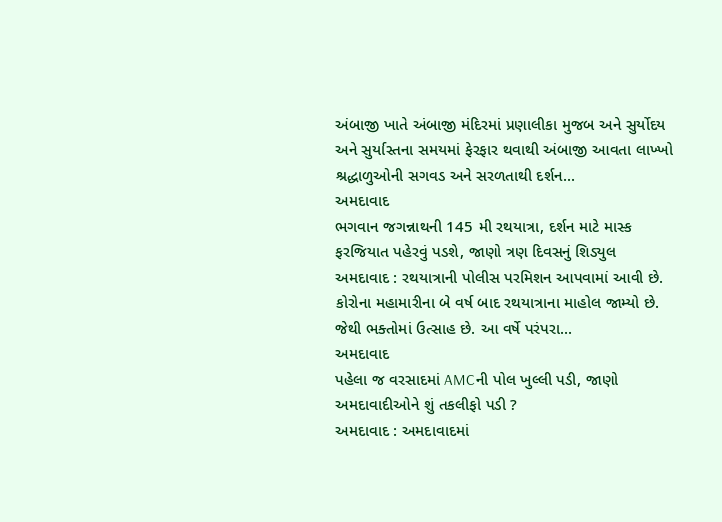અંબાજી ખાતે અંબાજી મંદિરમાં પ્રણાલીકા મુજબ અને સુર્યોદય અને સુર્યાસ્તના સમયમાં ફેરફાર થવાથી અંબાજી આવતા લાખ્ખો શ્રદ્ધાળુઓની સગવડ અને સરળતાથી દર્શન...
અમદાવાદ
ભગવાન જગન્નાથની 145 મી રથયાત્રા, દર્શન માટે માસ્ક ફરજિયાત પહેરવું પડશે, જાણો ત્રણ દિવસનું શિડ્યુલ
અમદાવાદ : રથયાત્રાની પોલીસ પરમિશન આપવામાં આવી છે. કોરોના મહામારીના બે વર્ષ બાદ રથયાત્રાના માહોલ જામ્યો છે. જેથી ભક્તોમાં ઉત્સાહ છે. આ વર્ષે પરંપરા...
અમદાવાદ
પહેલા જ વરસાદમાં AMCની પોલ ખુલ્લી પડી, જાણો અમદાવાદીઓને શું તકલીફો પડી ?
અમદાવાદ : અમદાવાદમાં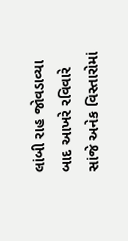લાંબી રાહ જોવડાવ્યા બાદ આખરે રવિવારે સાંજે અનેક વિસ્તારોમાં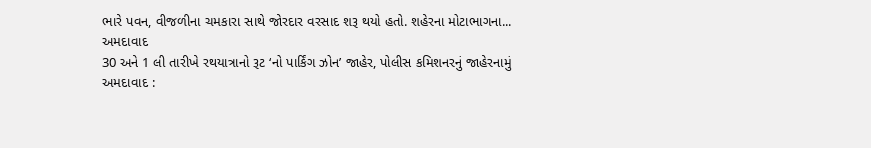ભારે પવન, વીજળીના ચમકારા સાથે જોરદાર વરસાદ શરૂ થયો હતો. શહેરના મોટાભાગના...
અમદાવાદ
30 અને 1 લી તારીખે રથયાત્રાનો રૂટ ‘નો પાર્કિંગ ઝોન’ જાહેર, પોલીસ કમિશનરનું જાહેરનામું
અમદાવાદ :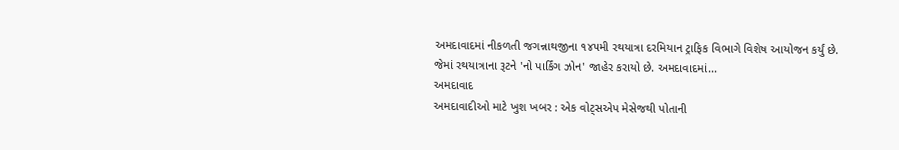અમદાવાદમાં નીકળતી જગન્નાથજીના ૧૪૫મી રથયાત્રા દરમિયાન ટ્રાફિક વિભાગે વિશેષ આયોજન કર્યું છે. જેમાં રથયાત્રાના રૂટને 'નો પાર્કિંગ ઝોન' જાહેર કરાયો છે. અમદાવાદમાં...
અમદાવાદ
અમદાવાદીઓ માટે ખુશ ખબર : એક વોટ્સએપ મેસેજથી પોતાની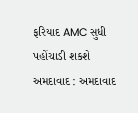ફરિયાદ AMC સુધી પહોંચાડી શકશે
અમદાવાદ : અમદાવાદ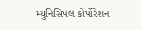મ્યુનિસિપલ કોર્પોરેશન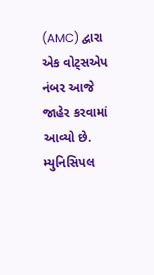(AMC) દ્વારા એક વોટ્સએપ નંબર આજે જાહેર કરવામાં આવ્યો છે. મ્યુનિસિપલ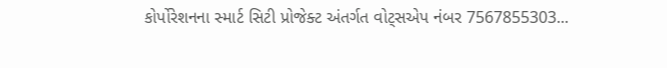કોર્પોરેશનના સ્માર્ટ સિટી પ્રોજેક્ટ અંતર્ગત વોટ્સએપ નંબર 7567855303...